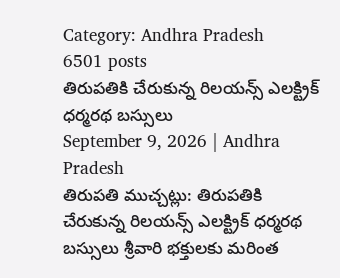Category: Andhra Pradesh
6501 posts
తిరుపతికి చేరుకున్న రిలయన్స్ ఎలక్ట్రిక్ ధర్మరథ బస్సులు
September 9, 2026 | Andhra Pradesh
తిరుపతి ముచ్చట్లు: తిరుపతికి చేరుకున్న రిలయన్స్ ఎలక్ట్రిక్ ధర్మరథ బస్సులు శ్రీవారి భక్తులకు మరింత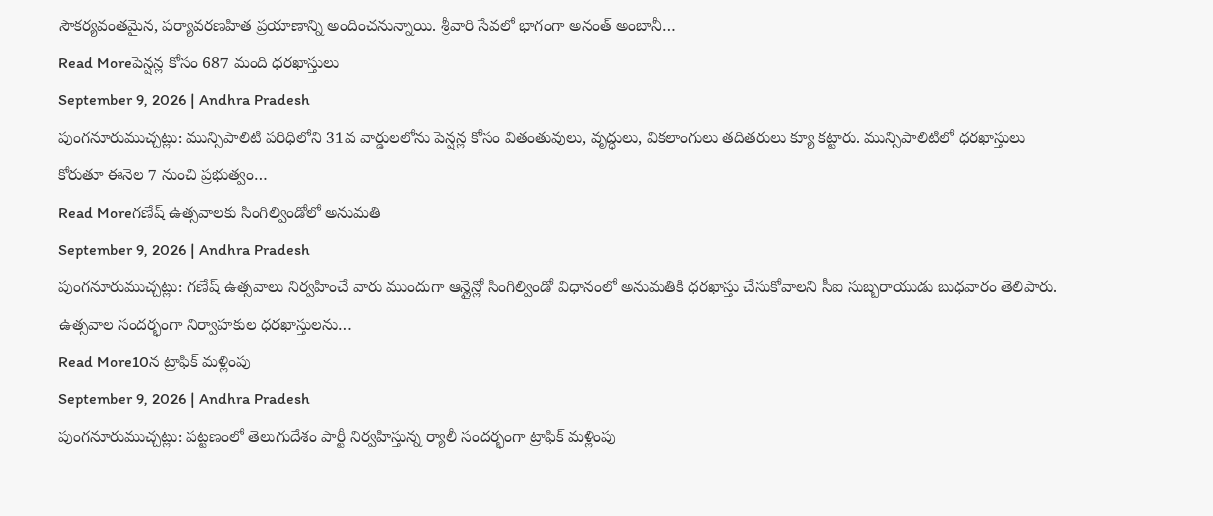సౌకర్యవంతమైన, పర్యావరణహిత ప్రయాణాన్ని అందించనున్నాయి. శ్రీవారి సేవలో భాగంగా అనంత్ అంబానీ…
Read Moreపెన్షన్ల కోసం 687 మంది ధరఖాస్తులు
September 9, 2026 | Andhra Pradesh
పుంగనూరుముచ్చట్లు: మున్సిపాలిటి పరిధిలోని 31వ వార్డులలోను పెన్షన్ల కోసం వితంతువులు, వృద్ధులు, వికలాంగులు తదితరులు క్యూ కట్టారు. మున్సిపాలిటిలో ధరఖాస్తులు కోరుతూ ఈనెల 7 నుంచి ప్రభుత్వం…
Read Moreగణేష్ ఉత్సవాలకు సింగిల్విండోలో అనుమతి
September 9, 2026 | Andhra Pradesh
పుంగనూరుముచ్చట్లు: గణేష్ ఉత్సవాలు నిర్వహించే వారు ముందుగా ఆన్లైన్లో సింగిల్విండో విధానంలో అనుమతికి ధరఖాస్తు చేసుకోవాలని సీఐ సుబ్బరాయుడు బుధవారం తెలిపారు. ఉత్సవాల సందర్భంగా నిర్వాహకుల ధరఖాస్తులను…
Read More10న ట్రాఫిక్ మళ్లింపు
September 9, 2026 | Andhra Pradesh
పుంగనూరుముచ్చట్లు: పట్టణంలో తెలుగుదేశం పార్టీ నిర్వహిస్తున్న ర్యాలీ సందర్భంగా ట్రాఫిక్ మళ్లింపు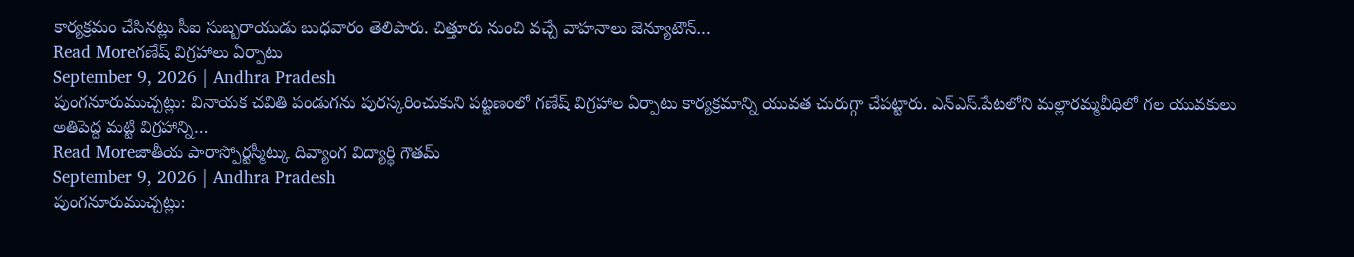కార్యక్రమం చేసినట్లు సీఐ సుబ్బరాయుడు బుధవారం తెలిపారు. చిత్తూరు నుంచి వచ్చే వాహనాలు జెన్యూటౌన్…
Read Moreగణేష్ విగ్రహాలు ఏర్పాటు
September 9, 2026 | Andhra Pradesh
పుంగనూరుముచ్చట్లు: వినాయక చవితి పండుగను పురస్కరించుకుని పట్టణంలో గణేష్ విగ్రహాల ఏర్పాటు కార్యక్రమాన్ని యువత చురుగ్గా చేపట్టారు. ఎన్ఎస్.పేటలోని మల్లారమ్మవీధిలో గల యువకులు అతిపెద్ద మట్టి విగ్రహాన్ని…
Read Moreజాతీయ పారాస్పోర్టస్మీట్కు దివ్యాంగ విద్యార్థి గౌతమ్
September 9, 2026 | Andhra Pradesh
పుంగనూరుముచ్చట్లు: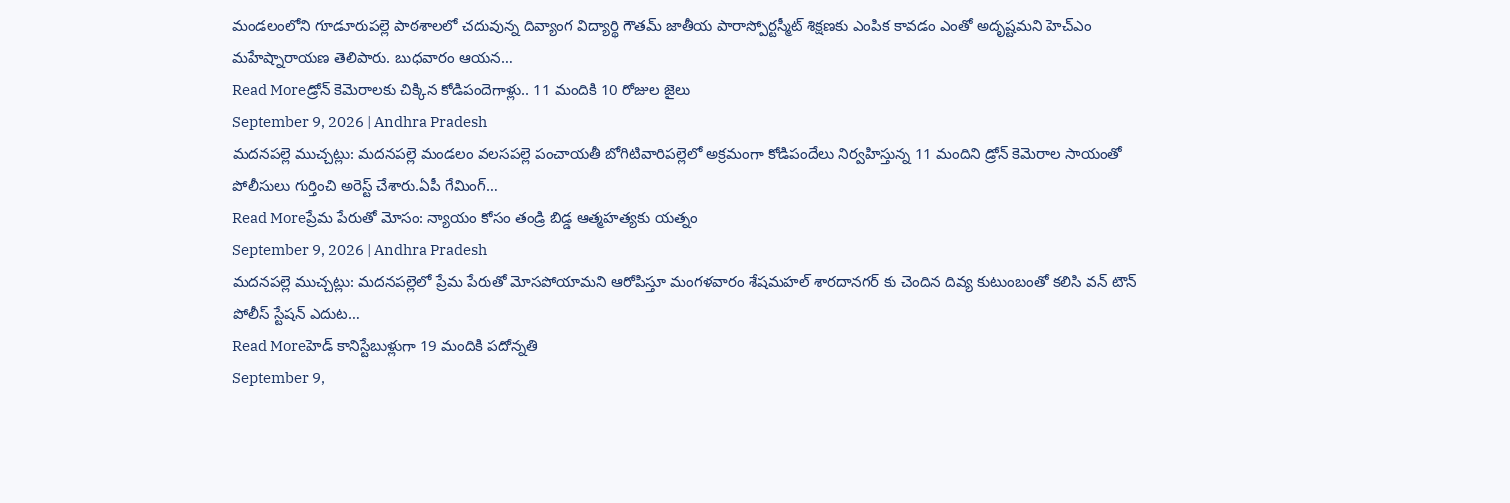మండలంలోని గూడూరుపల్లె పాఠశాలలో చదువున్న దివ్యాంగ విద్యార్థి గౌతమ్ జాతీయ పారాస్పోర్టస్మీట్ శిక్షణకు ఎంపిక కావడం ఎంతో అదృష్టమని హెచ్ఎం మహేష్నారాయణ తెలిపారు. బుధవారం ఆయన…
Read Moreడ్రోన్ కెమెరాలకు చిక్కిన కోడిపందెగాళ్లు.. 11 మందికి 10 రోజుల జైలు
September 9, 2026 | Andhra Pradesh
మదనపల్లె ముచ్చట్లు: మదనపల్లె మండలం వలసపల్లె పంచాయతీ బోగిటివారిపల్లెలో అక్రమంగా కోడిపందేలు నిర్వహిస్తున్న 11 మందిని డ్రోన్ కెమెరాల సాయంతో పోలీసులు గుర్తించి అరెస్ట్ చేశారు.ఏపీ గేమింగ్…
Read Moreప్రేమ పేరుతో మోసం: న్యాయం కోసం తండ్రి బిడ్డ ఆత్మహత్యకు యత్నం
September 9, 2026 | Andhra Pradesh
మదనపల్లె ముచ్చట్లు: మదనపల్లెలో ప్రేమ పేరుతో మోసపోయామని ఆరోపిస్తూ మంగళవారం శేషమహల్ శారదానగర్ కు చెందిన దివ్య కుటుంబంతో కలిసి వన్ టౌన్ పోలీస్ స్టేషన్ ఎదుట…
Read Moreహెడ్ కానిస్టేబుళ్లుగా 19 మందికి పదోన్నతి
September 9,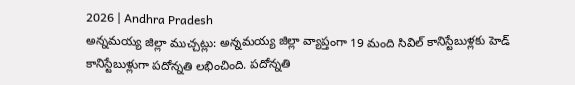2026 | Andhra Pradesh
అన్నమయ్య జిల్లా ముచ్చట్లు: అన్నమయ్య జిల్లా వ్యాప్తంగా 19 మంది సివిల్ కానిస్టేబుళ్లకు హెడ్ కానిస్టేబుళ్లుగా పదోన్నతి లభించింది. పదోన్నతి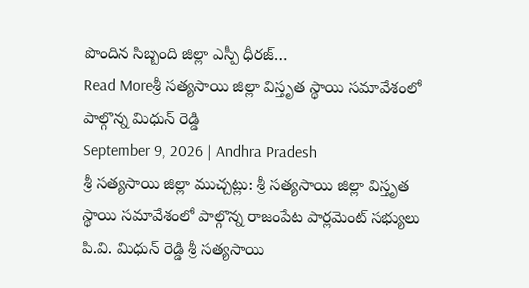పొందిన సిబ్బంది జిల్లా ఎస్పీ ధీరజ్…
Read Moreశ్రీ సత్యసాయి జిల్లా విస్తృత స్థాయి సమావేశంలో పాల్గొన్న మిధున్ రెడ్డి
September 9, 2026 | Andhra Pradesh
శ్రీ సత్యసాయి జిల్లా ముచ్చట్లు: శ్రీ సత్యసాయి జిల్లా విస్తృత స్థాయి సమావేశంలో పాల్గొన్న రాజంపేట పార్లమెంట్ సభ్యులు పి.వి. మిధున్ రెడ్డి శ్రీ సత్యసాయి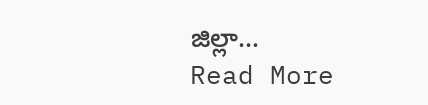జిల్లా…
Read More